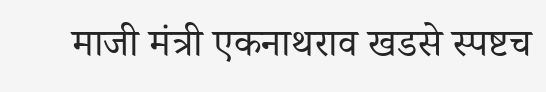माजी मंत्री एकनाथराव खडसे स्पष्टच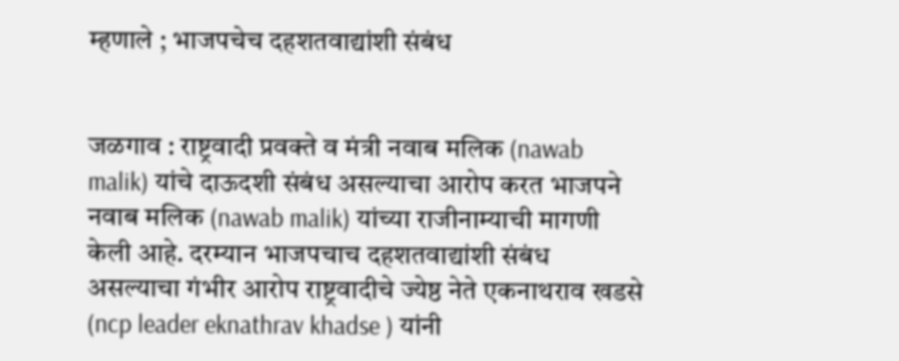म्हणाले ; भाजपचेच दहशतवाद्यांशी संबंध


जळगाव : राष्ट्रवादी प्रवक्ते व मंत्री नवाब मलिक (nawab malik) यांचे दाऊदशी संबंध असल्याचा आरोप करत भाजपने नवाब मलिक (nawab malik) यांच्या राजीनाम्याची मागणी केली आहे. दरम्यान भाजपचाच दहशतवाद्यांशी संबंध असल्याचा गंभीर आरोप राष्ट्रवादीचे ज्येष्ठ नेते एकनाथराव खडसे (ncp leader eknathrav khadse ) यांनी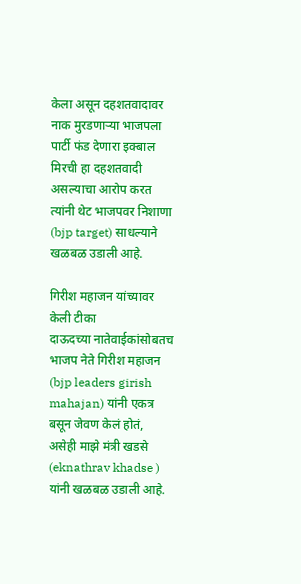केला असून दहशतवादावर नाक मुरडणाऱ्या भाजपला पार्टी फंड देणारा इक्बाल मिरची हा दहशतवादी असल्याचा आरोप करत त्यांनी थेट भाजपवर निशाणा (bjp target) साधल्याने खळबळ उडाली आहे.

गिरीश महाजन यांच्यावर केली टीका
दाऊदच्या नातेवाईकांसोबतच भाजप नेते गिरीश महाजन (bjp leaders girish mahajan) यांनी एकत्र बसून जेवण केलं होतं, असेही माझे मंत्री खडसे (eknathrav khadse ) यांनी खळबळ उडाली आहे.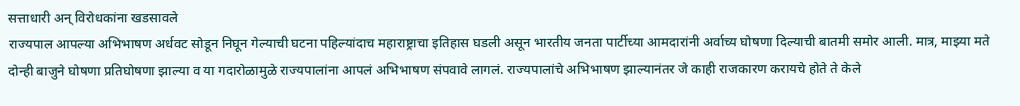सत्ताधारी अन् विरोधकांना खडसावले
राज्यपाल आपल्या अभिभाषण अर्धवट सोडून निघून गेल्याची घटना पहिल्यांदाच महाराष्ट्राचा इतिहास घडली असून भारतीय जनता पार्टीच्या आमदारांनी अर्वाच्य घोषणा दिल्याची बातमी समोर आली. मात्र, माझ्या मते दोन्ही बाजुने घोषणा प्रतिघोषणा झाल्या व या गदारोळामुळे राज्यपालांना आपलं अभिभाषण संपवावे लागलं. राज्यपालांचे अभिभाषण झाल्यानंतर जे काही राजकारण करायचे होते ते केले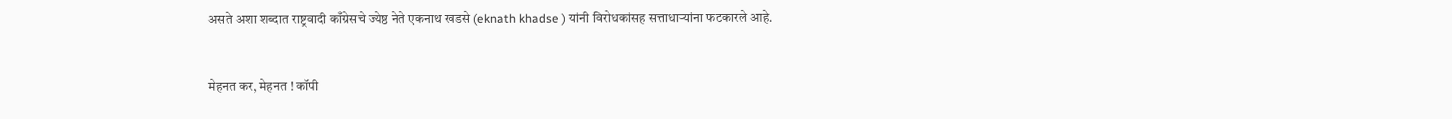असते अशा शब्दात राष्ट्रवादी काँग्रेसचे ज्येष्ठ नेते एकनाथ खडसे (eknath khadse ) यांनी विरोधकांसह सत्ताधाऱ्यांना फटकारले आहे.


मेहनत कर, मेहनत ! कॉपी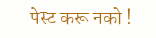पेस्ट करू नको !